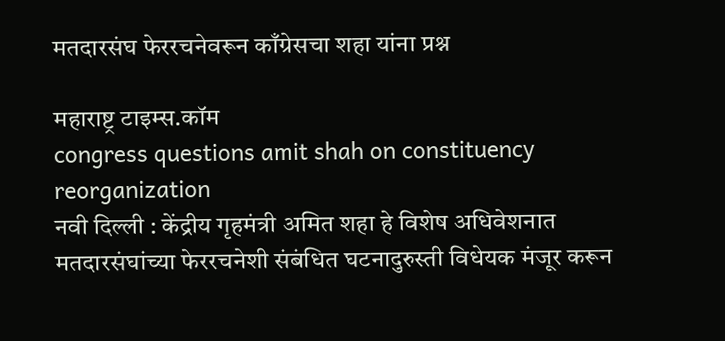मतदारसंघ फेररचनेवरून काँग्रेसचा शहा यांना प्रश्न

महाराष्ट्र टाइम्स.कॉम
congress questions amit shah on constituency reorganization
नवी दिल्ली : केंद्रीय गृहमंत्री अमित शहा हे विशेष अधिवेशनात मतदारसंघांच्या फेररचनेशी संबंधित घटनादुरुस्ती विधेयक मंजूर करून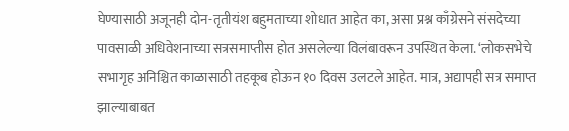घेण्यासाठी अजूनही दोन-तृतीयंश बहुमताच्या शोधात आहेत का, असा प्रश्न काँग्रेसने संसदेच्या पावसाळी अधिवेशनाच्या सत्रसमाप्तीस होत असलेल्या विलंबावरून उपस्थित केला. ‘लोकसभेचे सभागृह अनिश्चित काळासाठी तहकूब होऊन १० दिवस उलटले आहेत. मात्र, अद्यापही सत्र समाप्त झाल्याबाबत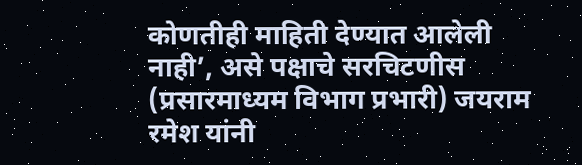कोणतीही माहिती देण्यात आलेली नाही’, असे पक्षाचे सरचिटणीस (प्रसारमाध्यम विभाग प्रभारी) जयराम रमेश यांनी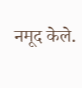नमूद केले.